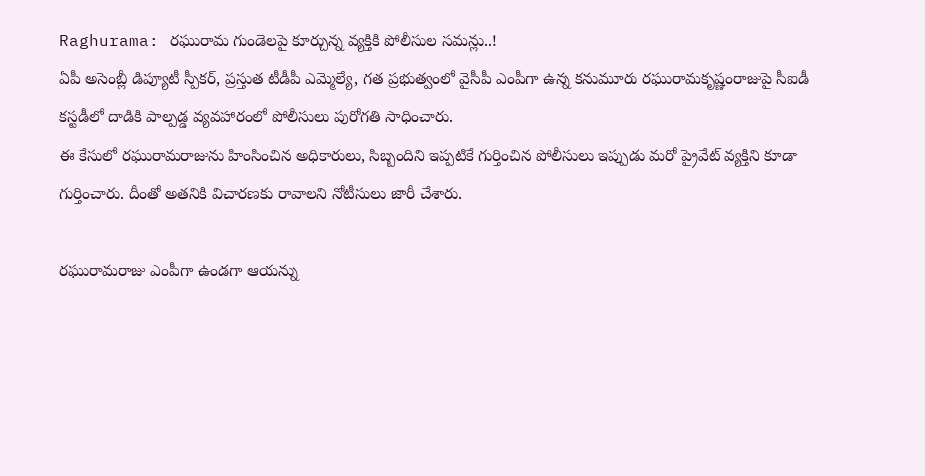Raghurama: రఘురామ గుండెలపై కూర్చున్న వ్యక్తికి పోలీసుల సమన్లు..!
ఏపీ అసెంబ్లీ డిప్యూటీ స్పీకర్, ప్రస్తుత టీడీపీ ఎమ్మెల్యే, గత ప్రభుత్వంలో వైసీపీ ఎంపీగా ఉన్న కనుమూరు రఘురామకృష్ణంరాజుపై సీఐడీ కస్టడీలో దాడికి పాల్పడ్డ వ్యవహారంలో పోలీసులు పురోగతి సాధించారు.
ఈ కేసులో రఘురామరాజును హింసించిన అధికారులు, సిబ్బందిని ఇప్పటికే గుర్తించిన పోలీసులు ఇప్పుడు మరో ప్రైవేట్ వ్యక్తిని కూడా గుర్తించారు. దీంతో అతనికి విచారణకు రావాలని నోటీసులు జారీ చేశారు.

రఘురామరాజు ఎంపీగా ఉండగా ఆయన్ను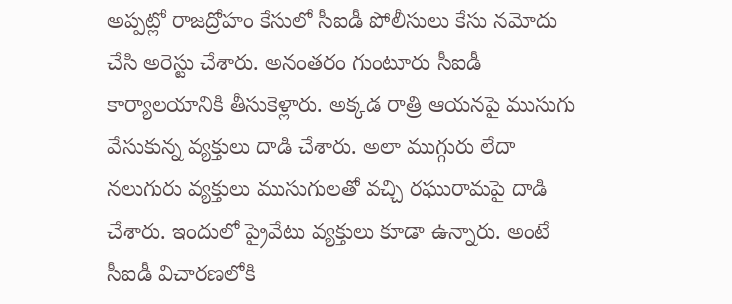అప్పట్లో రాజద్రోహం కేసులో సీఐడీ పోలీసులు కేసు నమోదు చేసి అరెస్టు చేశారు. అనంతరం గుంటూరు సీఐడీ కార్యాలయానికి తీసుకెళ్లారు. అక్కడ రాత్రి ఆయనపై ముసుగు వేసుకున్న వ్యక్తులు దాడి చేశారు. అలా ముగ్గురు లేదా నలుగురు వ్యక్తులు ముసుగులతో వచ్చి రఘురామపై దాడి చేశారు. ఇందులో ప్రైవేటు వ్యక్తులు కూడా ఉన్నారు. అంటే సీఐడీ విచారణలోకి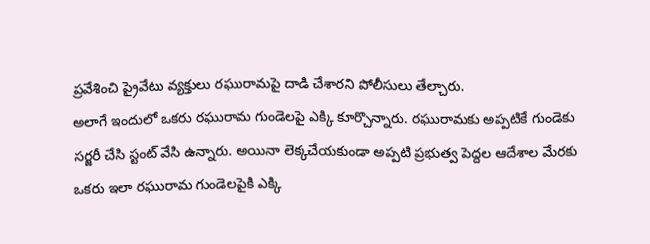ప్రవేశించి ప్రైవేటు వ్యక్తులు రఘురామపై దాడి చేశారని పోలీసులు తేల్చారు.
అలాగే ఇందులో ఒకరు రఘురామ గుండెలపై ఎక్కి కూర్చొన్నారు. రఘురామకు అప్పటికే గుండెకు సర్జరీ చేసి స్టంట్ వేసి ఉన్నారు. అయినా లెక్కచేయకుండా అప్పటి ప్రభుత్వ పెద్దల ఆదేశాల మేరకు ఒకరు ఇలా రఘురామ గుండెలపైకి ఎక్కి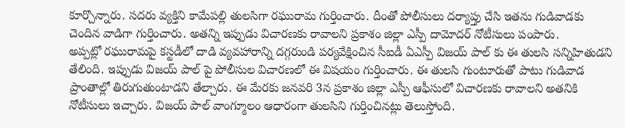కూర్చొన్నారు. సదరు వ్యక్తిని కామేపల్లి తులసిగా రఘురామ గుర్తించారు. దీంతో పోలీసులు దర్యాప్తు చేసి ఇతను గుడివాడకు చెందిన వాడిగా గుర్తించారు. అతన్ని ఇప్పుడు విచారణకు రావాలని ప్రకాశం జిల్లా ఎస్పీ దామోదర్ నోటీసులు పంపారు.
అప్పట్లో రఘురామపై కస్టడీలో దాడి వ్యవహారాన్ని దగ్గరుండి పర్యవేక్షించిన సీఐడీ ఏఎస్పీ విజయ్ పాల్ కు ఈ తులసి సన్నిహితుడని తేలింది. ఇప్పుడు విజయ్ పాల్ పై పోలీసుల విచారణలో ఈ విషయం గుర్తించారు. ఈ తులసి గుంటూరుతో పాటు గుడివాడ ప్రాంతాల్లో తిరుగుతుంటాడని తేల్చారు. ఈ మేరకు జనవరి 3న ప్రకాశం జిల్లా ఎస్పీ ఆఫీసులో విచారణకు రావాలని అతనికి నోటీసులు ఇచ్చారు. విజయ్ పాల్ వాంగ్మూలం ఆధారంగా తులసిని గుర్తించినట్లు తెలుస్తోంది.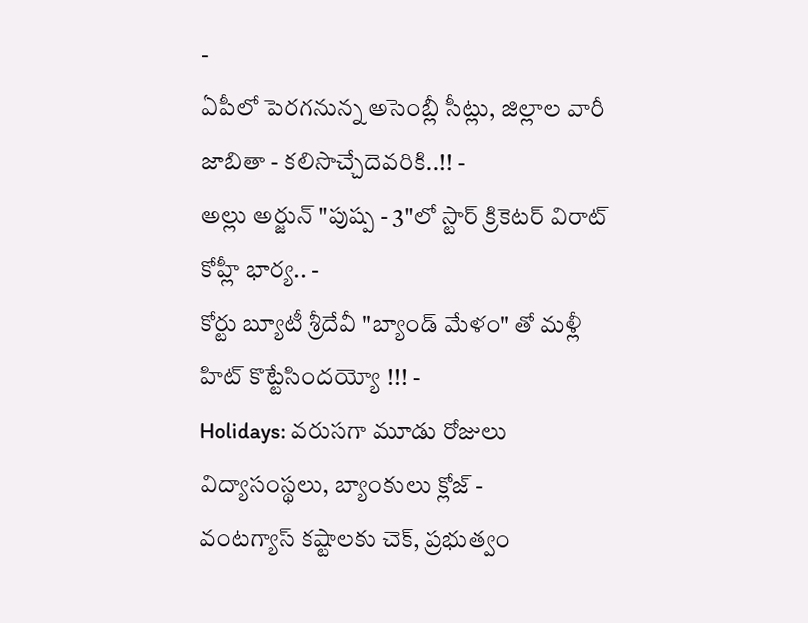-
ఏపీలో పెరగనున్న అసెంబ్లీ సీట్లు, జిల్లాల వారీ జాబితా - కలిసొచ్చేదెవరికి..!! -
అల్లు అర్జున్ "పుష్ప - 3"లో స్టార్ క్రికెటర్ విరాట్ కోహ్లీ భార్య.. -
కోర్టు బ్యూటీ శ్రీదేవీ "బ్యాండ్ మేళం" తో మళ్లీ హిట్ కొట్టేసిందయ్యో !!! -
Holidays: వరుసగా మూడు రోజులు విద్యాసంస్థలు, బ్యాంకులు క్లోజ్ -
వంటగ్యాస్ కష్టాలకు చెక్, ప్రభుత్వం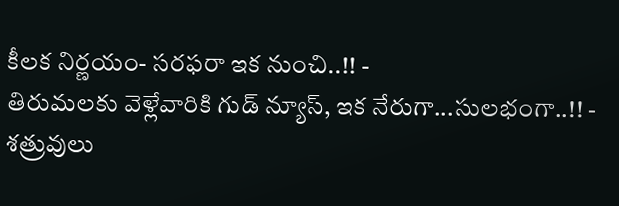కీలక నిర్ణయం- సరఫరా ఇక నుంచి..!! -
తిరుమలకు వెళ్లేవారికి గుడ్ న్యూస్, ఇక నేరుగా...సులభంగా..!! -
శత్రువులు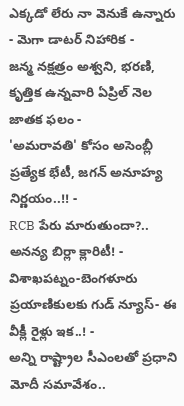ఎక్కడో లేరు నా వెనుకే ఉన్నారు - మెగా డాటర్ నిహారిక -
జన్మ నక్షత్రం అశ్వని, భరణి, కృత్తిక ఉన్నవారి ఏప్రిల్ నెల జాతక ఫలం -
'అమరావతి' కోసం అసెంబ్లీ ప్రత్యేక భేటీ, జగన్ అనూహ్య నిర్ణయం..!! -
RCB పేరు మారుతుందా?.. అనన్య బిర్లా క్లారిటీ! -
విశాఖపట్నం-బెంగళూరు ప్రయాణికులకు గుడ్ న్యూస్- ఈ వీక్లీ రైళ్లు ఇక..! -
అన్ని రాష్ట్రాల సీఎంలతో ప్రధాని మోదీ సమావేశం..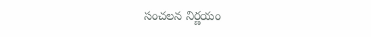సంచలన నిర్ణయం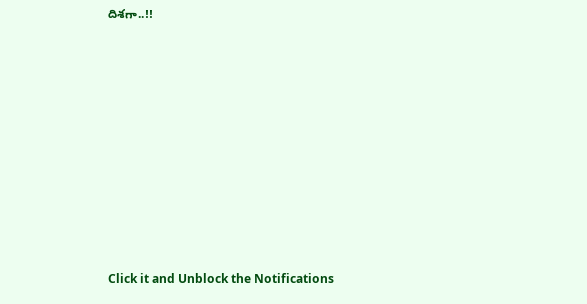దిశగా..!!












Click it and Unblock the Notifications